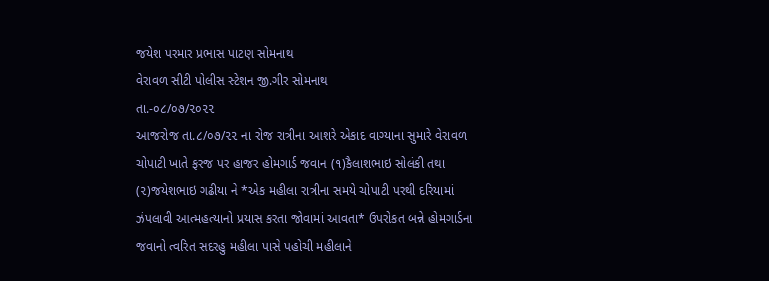જયેશ પરમાર પ્રભાસ પાટણ સોમનાથ
વેરાવળ સીટી પોલીસ સ્ટેશન જી.ગીર સોમનાથ
તા.-૦૮/૦૭/૨૦૨૨
આજરોજ તા.૮/૦૭/૨૨ ના રોજ રાત્રીના આશરે એકાદ વાગ્યાના સુમારે વેરાવળ ચોપાટી ખાતે ફરજ પર હાજર હોમગાર્ડ જવાન (૧)કૈલાશભાઇ સોલંકી તથા (૨)જયેશભાઇ ગઢીયા ને *એક મહીલા રાત્રીના સમયે ચોપાટી પરથી દરિયામાં ઝંપલાવી આત્મહત્યાનો પ્રયાસ કરતા જોવામાં આવતા* ઉપરોકત બન્ને હોમગાર્ડના જવાનો ત્વરિત સદરહુ મહીલા પાસે પહોચી મહીલાને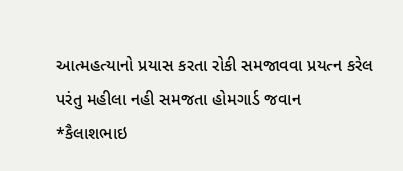આત્મહત્યાનો પ્રયાસ કરતા રોકી સમજાવવા પ્રયત્ન કરેલ પરંતુ મહીલા નહી સમજતા હોમગાર્ડ જવાન *કૈલાશભાઇ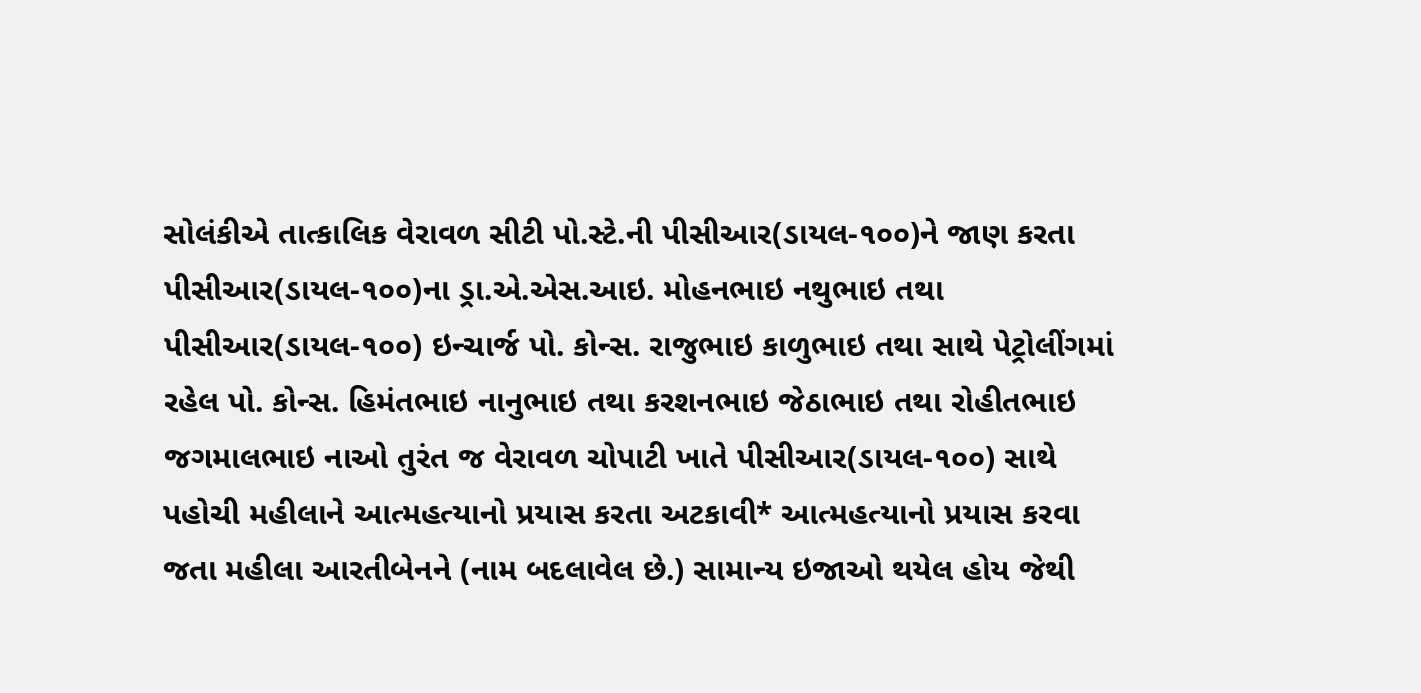સોલંકીએ તાત્કાલિક વેરાવળ સીટી પો.સ્ટે.ની પીસીઆર(ડાયલ-૧૦૦)ને જાણ કરતા પીસીઆર(ડાયલ-૧૦૦)ના ડ્રા.એ.એસ.આઇ. મોહનભાઇ નથુભાઇ તથા પીસીઆર(ડાયલ-૧૦૦) ઇન્ચાર્જ પો. કોન્સ. રાજુભાઇ કાળુભાઇ તથા સાથે પેટ્રોલીંગમાં રહેલ પો. કોન્સ. હિમંતભાઇ નાનુભાઇ તથા કરશનભાઇ જેઠાભાઇ તથા રોહીતભાઇ જગમાલભાઇ નાઓ તુરંત જ વેરાવળ ચોપાટી ખાતે પીસીઆર(ડાયલ-૧૦૦) સાથે પહોચી મહીલાને આત્મહત્યાનો પ્રયાસ કરતા અટકાવી* આત્મહત્યાનો પ્રયાસ કરવા જતા મહીલા આરતીબેનને (નામ બદલાવેલ છે.) સામાન્ય ઇજાઓ થયેલ હોય જેથી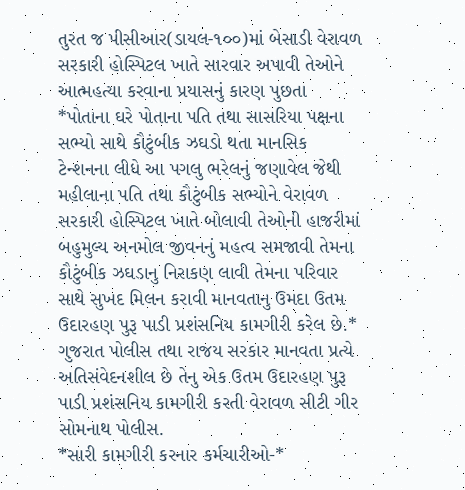તુરત જ પીસીઆર(ડાયલ-૧૦૦)માં બેસાડી વેરાવળ સરકારી હોસ્પિટલ ખાતે સારવાર અપાવી તેઓને આત્મહત્યા કરવાના પ્રયાસનું કારણ પુછતા *પોતાના ઘરે પોતાના પતિ તથા સાસરિયા પક્ષના સભ્યો સાથે કૌટુંબીક ઝઘડો થતા માનસિક ટેન્શનના લીધે આ પગલુ ભરેલનું જણાવેલ જેથી મહીલાના પતિ તથા કૌટુંબીક સભ્યોને વેરાવળ સરકારી હોસ્પિટલ ખાતે બોલાવી તેઓની હાજરીમાં બહુમુલ્ય અનમોલ જીવનનું મહત્વ સમજાવી તેમના કૌટુંબીક ઝઘડાનુ નિરાકણ લાવી તેમના પરિવાર સાથે સુખદ મિલન કરાવી માનવતાનુ ઉમદા ઉતમ ઉદારહણ પુરૂ પાડી પ્રશંસનિય કામગીરી કરેલ છે.*
ગુજરાત પોલીસ તથા રાજય સરકાર માનવતા પ્રત્યે અતિસંવેદનશીલ છે તેનુ એક ઉતમ ઉદારહણ પુરૂ પાડી પ્રશંસનિય કામગીરી કરતી વેરાવળ સીટી ગીર સોમનાથ પોલીસ.
*સારી કામગીરી કરનાર કર્મચારીઓ-*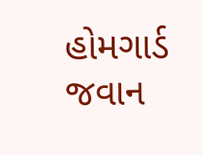હોમગાર્ડ જવાન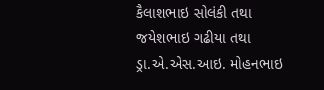કૈલાશભાઇ સોલંકી તથા જયેશભાઇ ગઢીયા તથા ડ્રા.એ.એસ.આઇ. મોહનભાઇ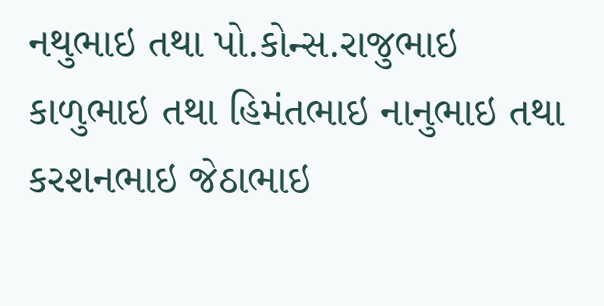નથુભાઇ તથા પો.કોન્સ.રાજુભાઇ કાળુભાઇ તથા હિમંતભાઇ નાનુભાઇ તથા કરશનભાઇ જેઠાભાઇ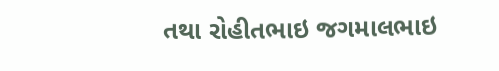તથા રોહીતભાઇ જગમાલભાઇ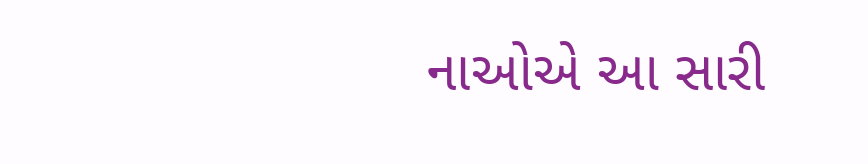નાઓએ આ સારી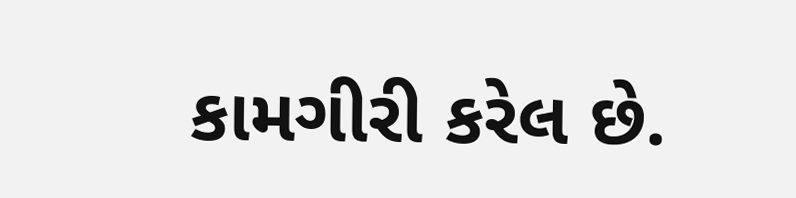કામગીરી કરેલ છે.